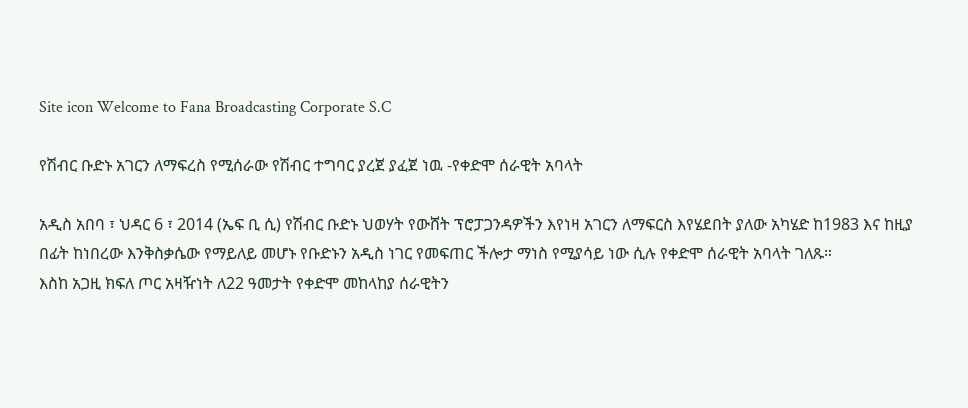Site icon Welcome to Fana Broadcasting Corporate S.C

የሽብር ቡድኑ አገርን ለማፍረስ የሚሰራው የሽብር ተግባር ያረጀ ያፈጀ ነዉ -የቀድሞ ሰራዊት አባላት

አዲስ አበባ ፣ ህዳር 6 ፣ 2014 (ኤፍ ቢ ሲ) የሽብር ቡድኑ ህወሃት የውሸት ፕሮፓጋንዳዎችን እየነዛ አገርን ለማፍርስ እየሄደበት ያለው አካሄድ ከ1983 እና ከዚያ በፊት ከነበረው እንቅስቃሴው የማይለይ መሆኑ የቡድኑን አዲስ ነገር የመፍጠር ችሎታ ማነስ የሚያሳይ ነው ሲሉ የቀድሞ ሰራዊት አባላት ገለጹ።
እስከ አጋዚ ክፍለ ጦር አዛዥነት ለ22 ዓመታት የቀድሞ መከላከያ ሰራዊትን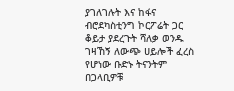ያገለገሉት እና ከፋና ብሮደካስቲንግ ኮርፖሬት ጋር ቆይታ ያደረጉት ሻለቃ ወንዱ ገዛኸኝ ለውጭ ሀይሎች ፈረስ የሆነው ቡድኑ ትናንትም በጋላቢዎቹ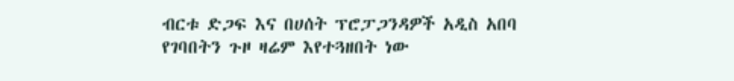ብርቱ ድጋፍ እና በሀሰት ፕሮፓጋንዳዎች አዲስ አበባ የገባበትን ጉዞ ዛሬም እየተጓዘበት ነው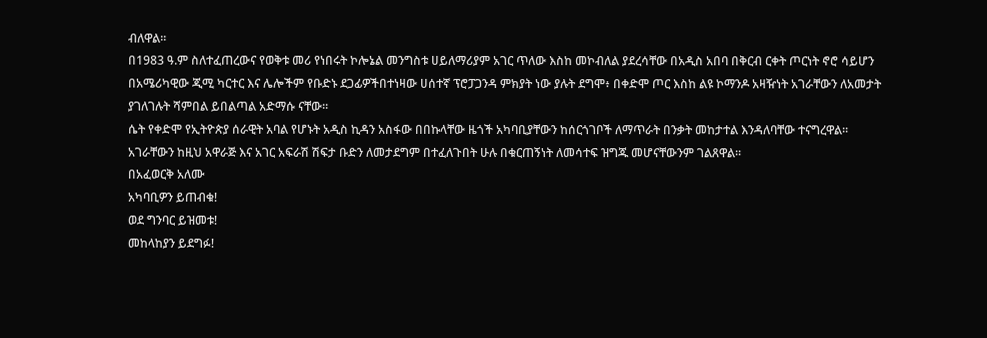ብለዋል፡፡
በ1983 ዓ.ም ስለተፈጠረውና የወቅቱ መሪ የነበሩት ኮሎኔል መንግስቱ ሀይለማሪያም አገር ጥለው እስከ መኮብለል ያደረሳቸው በአዲስ አበባ በቅርብ ርቀት ጦርነት ኖሮ ሳይሆን በአሜሪካዊው ጂሚ ካርተር እና ሌሎችም የቡድኑ ደጋፊዎችበተነዛው ሀሰተኛ ፕሮፓጋንዳ ምክያት ነው ያሉት ደግሞ፥ በቀድሞ ጦር እስከ ልዩ ኮማንዶ አዛዥነት አገራቸውን ለአመታት ያገለገሉት ሻምበል ይበልጣል አድማሱ ናቸው።
ሴት የቀድሞ የኢትዮጵያ ሰራዊት አባል የሆኑት አዲስ ኪዳን አስፋው በበኩላቸው ዜጎች አካባቢያቸውን ከሰርጎገቦች ለማጥራት በንቃት መከታተል እንዳለባቸው ተናግረዋል።
አገራቸውን ከዚህ አዋራጅ እና አገር አፍራሽ ሽፍታ ቡድን ለመታደግም በተፈለጉበት ሁሉ በቁርጠኝነት ለመሳተፍ ዝግጁ መሆናቸውንም ገልጸዋል።
በአፈወርቅ አለሙ
አካባቢዎን ይጠብቁ!
ወደ ግንባር ይዝመቱ!
መከላከያን ይደግፉ!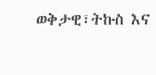ወቅታዊ፣ትኩስ እና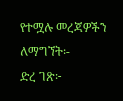የተሟሉ መረጃዎችን ለማግኘት፡-
ድረ ገጽ፦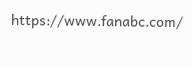https://www.fanabc.com/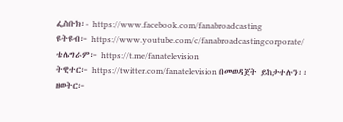ፌስቡክ፡- https://www.facebook.com/fanabroadcasting
ዩትዩብ፦ https://www.youtube.com/c/fanabroadcastingcorporate/
ቴሌግራም፦ https://t.me/fanatelevision
ትዊተር፦ https://twitter.com/fanatelevision በመወዳጀት ይከታተሉን፡፡
ዘወትር፦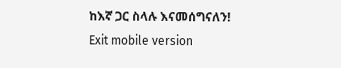ከእኛ ጋር ስላሉ እናመሰግናለን!
Exit mobile version